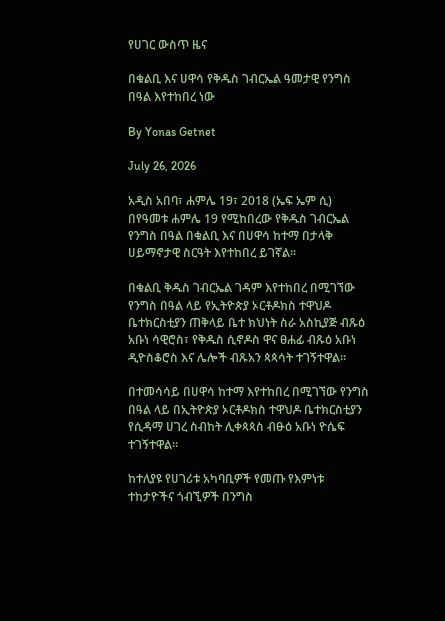የሀገር ውስጥ ዜና

በቁልቢ እና ሀዋሳ የቅዱስ ገብርኤል ዓመታዊ የንግስ በዓል እየተከበረ ነው

By Yonas Getnet

July 26, 2026

አዲስ አበባ፣ ሐምሌ 19፣ 2018 (ኤፍ ኤም ሲ) በየዓመቱ ሐምሌ 19 የሚከበረው የቅዱስ ገብርኤል የንግስ በዓል በቁልቢ እና በሀዋሳ ከተማ በታላቅ ሀይማኖታዊ ስርዓት እየተከበረ ይገኛል፡፡

በቁልቢ ቅዱስ ገብርኤል ገዳም እየተከበረ በሚገኘው የንግስ በዓል ላይ የኢትዮጵያ ኦርቶዶክስ ተዋህዶ ቤተክርስቲያን ጠቅላይ ቤተ ክህነት ስራ አስኪያጅ ብጹዕ አቡነ ሳዊሮስ፣ የቅዱስ ሲኖዶስ ዋና ፀሐፊ ብጹዕ አቡነ ዲዮስቆሮስ እና ሌሎች ብጹአን ጳጳሳት ተገኝተዋል፡፡

በተመሳሳይ በሀዋሳ ከተማ እየተከበረ በሚገኘው የንግስ በዓል ላይ በኢትዮጵያ ኦርቶዶክስ ተዋህዶ ቤተክርስቲያን የሲዳማ ሀገረ ስብከት ሊቀጳጳስ ብፁዕ አቡነ ዮሴፍ ተገኝተዋል።

ከተለያዩ የሀገሪቱ አካባቢዎች የመጡ የእምነቱ ተከታዮችና ጎብኚዎች በንግስ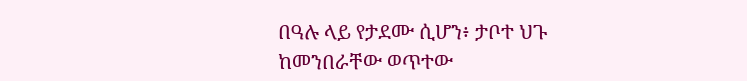በዓሉ ላይ የታደሙ ሲሆን፥ ታቦተ ህጉ ከመንበራቸው ወጥተው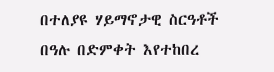በተለያዩ ሃይማኖታዊ ስርዓቶች በዓሉ በድምቀት እየተከበረ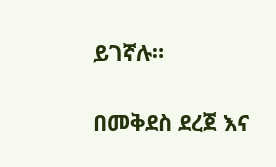ይገኛሉ።

በመቅደስ ደረጀ እና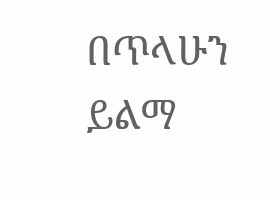በጥላሁን ይልማ